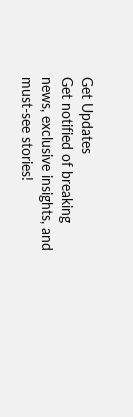Get Updates
Get notified of breaking news, exclusive insights, and must-see stories!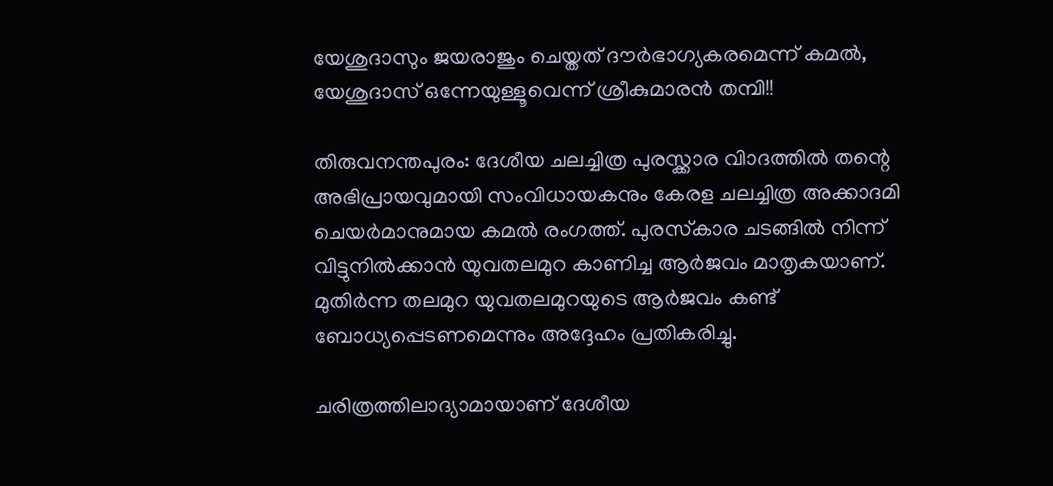യേശുദാസും ജയരാജും ചെയ്തത് ദൗർഭാഗ്യകരമെന്ന് കമൽ, യേശുദാസ് ഒന്നേയുള്ളൂവെന്ന് ശ്രീകുമാരൻ തമ്പി!!

തിരുവനന്തപുരം: ദേശീയ ചലച്ചിത്ര പുരസ്ക്കാര വിാദത്തിൽ തന്റെ അഭിപ്രായവുമായി സംവിധായകനും കേരള ചലച്ചിത്ര അക്കാദമി ചെയർമാനുമായ കമൽ രംഗത്ത്. പുരസ്‌കാര ചടങ്ങില്‍ നിന്ന് വിട്ടുനില്‍ക്കാന്‍ യുവതലമുറ കാണിച്ച ആര്‍ജവം മാതൃകയാണ്. മുതിര്‍ന്ന തലമുറ യുവതലമുറയുടെ ആര്‍ജവം കണ്ട് ബോധ്യപ്പെടണമെന്നും അദ്ദേഹം പ്രതികരിച്ചു.

ചരിത്രത്തിലാദ്യാമായാണ് ദേശീയ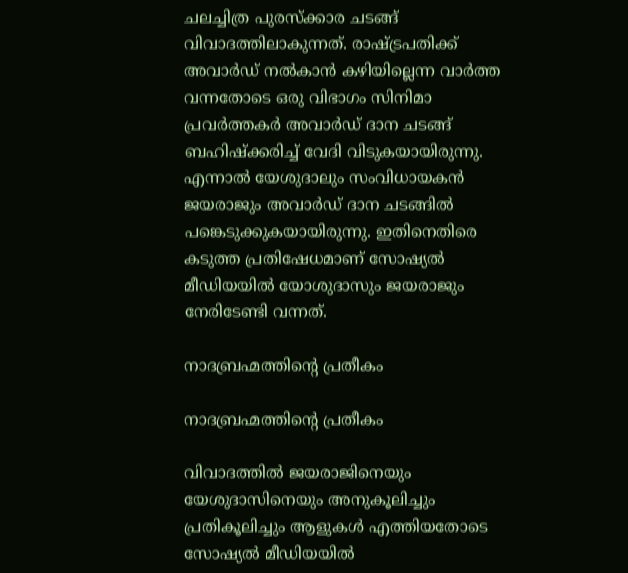ചലച്ചിത്ര പുരസ്ക്കാര ചടങ്ങ് വിവാദത്തിലാകുന്നത്. രാഷ്ട്രപതിക്ക് അവാര്‍ഡ് നല്‍കാന്‍ കഴിയില്ലെന്ന വാര്‍ത്ത വന്നതോടെ ഒരു വിഭാഗം സിനിമാ പ്രവര്‍ത്തകര്‍ അവാര്‍ഡ് ദാന ചടങ്ങ് ബഹിഷ്ക്കരിച്ച് വേദി വിടുകയായിരുന്നു. എന്നാൽ യേശുദാലും സംവിധായകൻ ജയരാജും അവാർഡ് ദാന ചടങ്ങിൽ പങ്കെടുക്കുകയായിരുന്നു. ഇതിനെതിരെ കടുത്ത പ്രതിഷേധമാണ് സോഷ്യൽ മീഡിയയിൽ യോശുദാസും ജയരാജും നേരിടേണ്ടി വന്നത്.

നാദബ്രഹ്മത്തിന്റെ പ്രതീകം

നാദബ്രഹ്മത്തിന്റെ പ്രതീകം

വിവാദത്തില്‍ ജയരാജിനെയും യേശുദാസിനെയും അനുകൂലിച്ചും പ്രതികൂലിച്ചും ആളുകള്‍ എത്തിയതോടെ സോഷ്യല്‍ മീഡിയയില്‍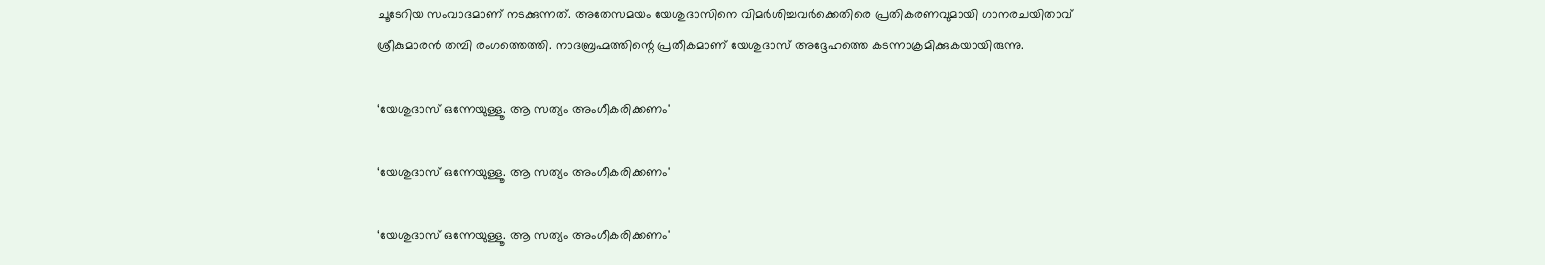ചൂടേറിയ സംവാദമാണ് നടക്കുന്നത്. അതേസമയം യേശുദാസിനെ വിമർശിച്ചവർക്കെതിരെ പ്രതികരണവുമായി ഗാനരചയിതാവ് ശ്രീകുമാരൻ തമ്പി രംഗത്തെത്തി. നാദബ്രഹ്മത്തിന്റെ പ്രതീകമാണ് യേശുദാസ് അദ്ദേഹത്തെ കടന്നാക്രമിക്കുകയായിരുന്നു.

‘യേശുദാസ് ഒന്നേയുള്ളൂ. ആ സത്യം അംഗീകരിക്കണം'

‘യേശുദാസ് ഒന്നേയുള്ളൂ. ആ സത്യം അംഗീകരിക്കണം'

‘യേശുദാസ് ഒന്നേയുള്ളൂ. ആ സത്യം അംഗീകരിക്കണം'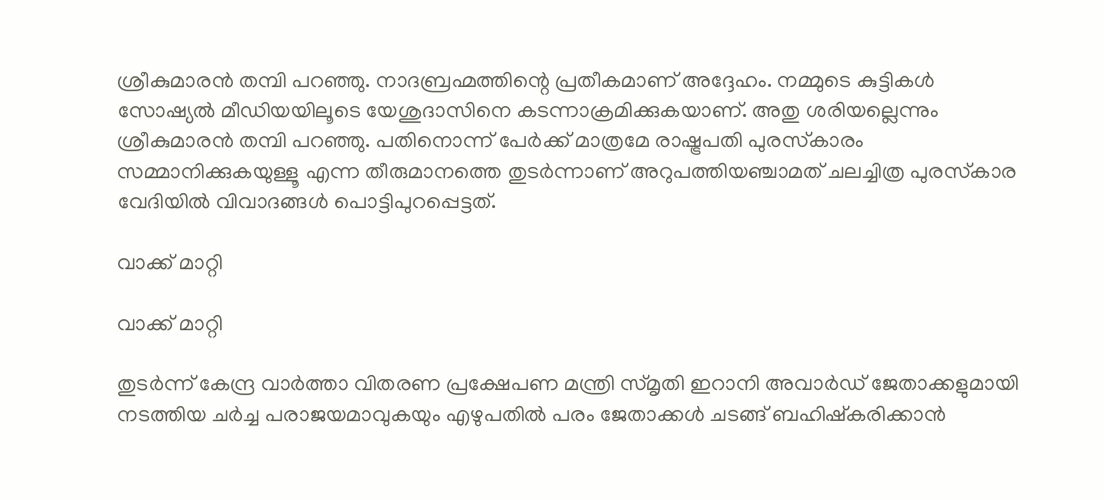ശ്രീകുമാരന്‍ തമ്പി പറഞ്ഞു. നാദബ്രഹ്മത്തിന്റെ പ്രതീകമാണ് അദ്ദേഹം. നമ്മുടെ കുട്ടികള്‍ സോഷ്യല്‍ മീഡിയയിലൂടെ യേശുദാസിനെ കടന്നാക്രമിക്കുകയാണ്. അതു ശരിയല്ലെന്നും ശ്രീകുമാരന്‍ തമ്പി പറഞ്ഞു. പതിനൊന്ന് പേര്‍ക്ക് മാത്രമേ രാഷ്ട്രപതി പുരസ്‌കാരം സമ്മാനിക്കുകയുള്ളൂ എന്ന തീരുമാനത്തെ തുടര്‍ന്നാണ് അറുപത്തിയഞ്ചാമത് ചലച്ചിത്ര പുരസ്‌കാര വേദിയില്‍ വിവാദങ്ങള്‍ പൊട്ടിപുറപ്പെട്ടത്.

വാക്ക് മാറ്റി

വാക്ക് മാറ്റി

തുടര്‍ന്ന് കേന്ദ്ര വാര്‍ത്താ വിതരണ പ്രക്ഷേപണ മന്ത്രി സ്മൃതി ഇറാനി അവാര്‍ഡ് ജേതാക്കളുമായി നടത്തിയ ചര്‍ച്ച പരാജയമാവുകയും എഴുപതില്‍ പരം ജേതാക്കള്‍ ചടങ്ങ് ബഹിഷ്‌കരിക്കാന്‍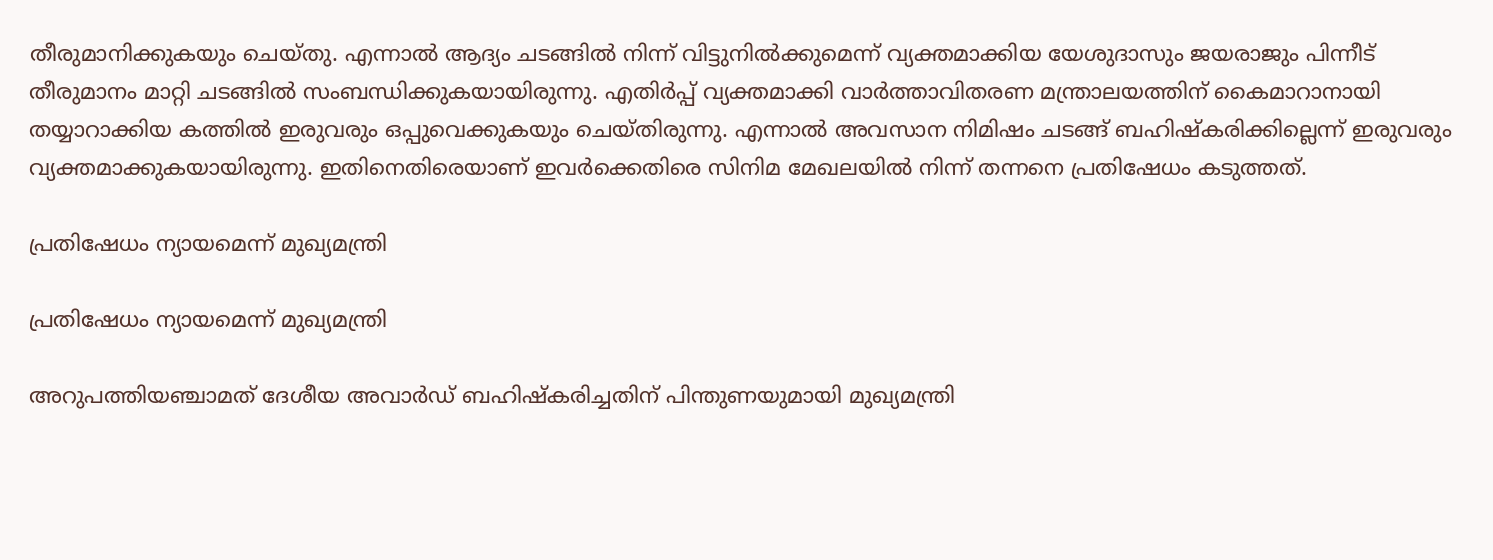തീരുമാനിക്കുകയും ചെയ്തു. എന്നാല്‍ ആദ്യം ചടങ്ങില്‍ നിന്ന് വിട്ടുനില്‍ക്കുമെന്ന് വ്യക്തമാക്കിയ യേശുദാസും ജയരാജും പിന്നീട് തീരുമാനം മാറ്റി ചടങ്ങില്‍ സംബന്ധിക്കുകയായിരുന്നു. എതിര്‍പ്പ് വ്യക്തമാക്കി വാര്‍ത്താവിതരണ മന്ത്രാലയത്തിന് കൈമാറാനായി തയ്യാറാക്കിയ കത്തില്‍ ഇരുവരും ഒപ്പുവെക്കുകയും ചെയ്തിരുന്നു. എന്നാല്‍ അവസാന നിമിഷം ചടങ്ങ് ബഹിഷ്‌കരിക്കില്ലെന്ന് ഇരുവരും വ്യക്തമാക്കുകയായിരുന്നു. ഇതിനെതിരെയാണ് ഇവർക്കെതിരെ സിനിമ മേഖലയിൽ നിന്ന് തന്നനെ പ്രതിഷേധം കടുത്തത്.

പ്രതിഷേധം ന്യായമെന്ന് മുഖ്യമന്ത്രി

പ്രതിഷേധം ന്യായമെന്ന് മുഖ്യമന്ത്രി

അറുപത്തിയഞ്ചാമത് ദേശീയ അവാര്‍ഡ് ബഹിഷ്‌കരിച്ചതിന് പിന്തുണയുമായി മുഖ്യമന്ത്രി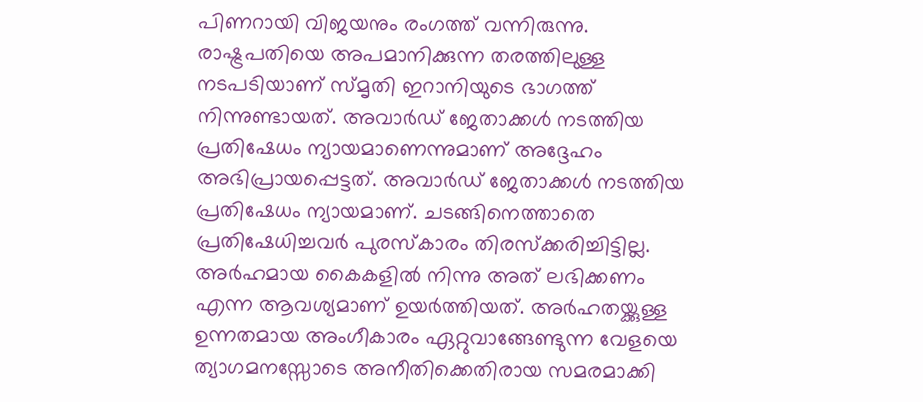പിണറായി വിജയനും രംഗത്ത് വന്നിരുന്നു. രാഷ്ട്രപതിയെ അപമാനിക്കുന്ന തരത്തിലുള്ള നടപടിയാണ് സ്മൃതി ഇറാനിയുടെ ഭാഗത്ത് നിന്നുണ്ടായത്. അവാര്‍ഡ് ജേതാക്കള്‍ നടത്തിയ പ്രതിഷേധം ന്യായമാണെന്നുമാണ് അദ്ദേഹം അഭിപ്രായപ്പെട്ടത്. അവാര്‍ഡ് ജേതാക്കള്‍ നടത്തിയ പ്രതിഷേധം ന്യായമാണ്. ചടങ്ങിനെത്താതെ പ്രതിഷേധിച്ചവര്‍ പുരസ്‌കാരം തിരസ്‌ക്കരിച്ചിട്ടില്ല. അര്‍ഹമായ കൈകളില്‍ നിന്നു അത് ലഭിക്കണം എന്ന ആവശ്യമാണ് ഉയര്‍ത്തിയത്. അര്‍ഹതയ്ക്കുള്ള ഉന്നതമായ അംഗീകാരം ഏറ്റുവാങ്ങേണ്ടുന്ന വേളയെ ത്യാഗമനസ്സോടെ അനീതിക്കെതിരായ സമരമാക്കി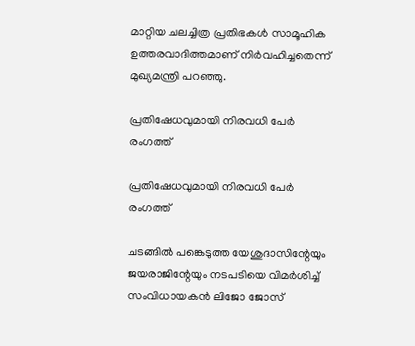മാറ്റിയ ചലച്ചിത്ര പ്രതിഭകള്‍ സാമൂഹിക ഉത്തരവാദിത്തമാണ് നിര്‍വഹിച്ചതെന്ന് മുഖ്യമന്ത്രി പറഞ്ഞു.

പ്രതിഷേധവുമായി നിരവധി പേർ രംഗത്ത്

പ്രതിഷേധവുമായി നിരവധി പേർ രംഗത്ത്

ചടങ്ങില്‍ പങ്കെടുത്ത യേശുദാസിന്റേയും ജയരാജിന്റേയും നടപടിയെ വിമര്‍ശിച്ച് സംവിധായകന്‍ ലിജോ ജോസ്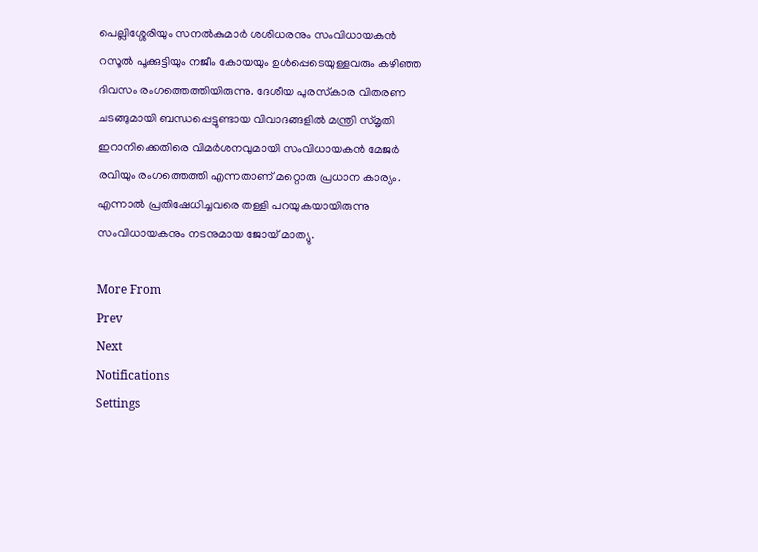പെല്ലിശ്ശേരിയും സനല്‍കുമാര്‍ ശശിധരനും സംവിധായകന്‍ റസൂല്‍ പൂക്കുട്ടിയും നജീം കോയയും ഉള്‍പ്പെടെയുള്ളവരും കഴിഞ്ഞ ദിവസം രംഗത്തെത്തിയിരുന്നു. ദേശീയ പുരസ്‌കാര വിതരണ ചടങ്ങുമായി ബന്ധപ്പെട്ടുണ്ടായ വിവാദങ്ങളില്‍ മന്ത്രി സ്മൃതി ഇറാനിക്കെതിരെ വിമര്‍ശനവുമായി സംവിധായകന്‍ മേജര്‍ രവിയും രംഗത്തെത്തി എന്നതാണ് മറ്റൊരു പ്രധാന കാര്യം. എന്നാൽ പ്രതിഷേധിച്ചവരെ തള്ളി പറയുകയായിരുന്നു സംവിധായകനും നടനുമായ ജോയ് മാത്യു.

More From
Prev
Next
Notifications
Settings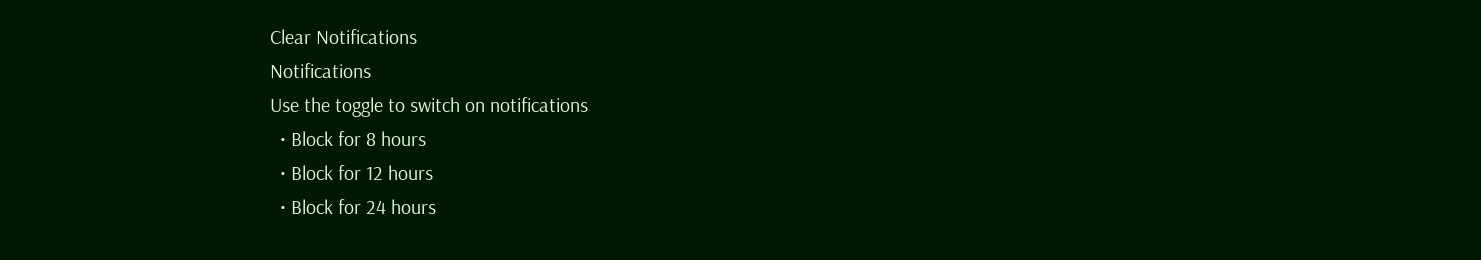Clear Notifications
Notifications
Use the toggle to switch on notifications
  • Block for 8 hours
  • Block for 12 hours
  • Block for 24 hours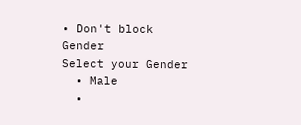• Don't block
Gender
Select your Gender
  • Male
  •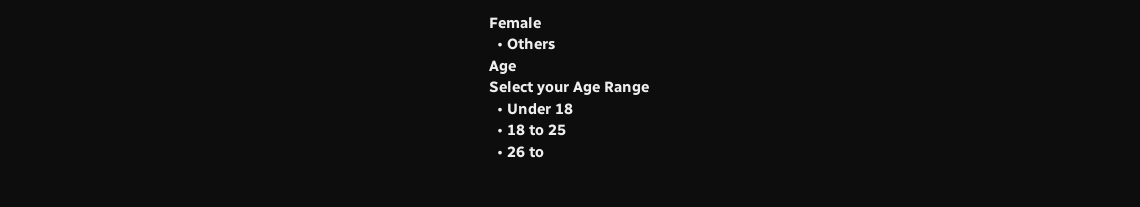Female
  • Others
Age
Select your Age Range
  • Under 18
  • 18 to 25
  • 26 to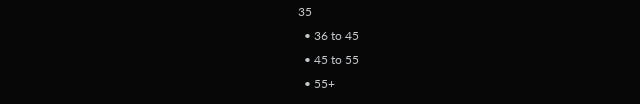35
  • 36 to 45
  • 45 to 55
  • 55+